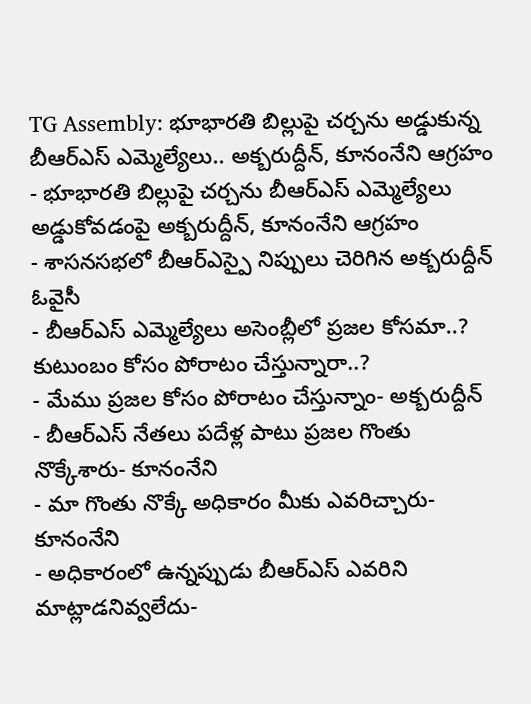TG Assembly: భూభారతి బిల్లుపై చర్చను అడ్డుకున్న బీఆర్ఎస్ ఎమ్మెల్యేలు.. అక్బరుద్దీన్, కూనంనేని ఆగ్రహం
- భూభారతి బిల్లుపై చర్చను బీఆర్ఎస్ ఎమ్మెల్యేలు అడ్డుకోవడంపై అక్బరుద్దీన్, కూనంనేని ఆగ్రహం
- శాసనసభలో బీఆర్ఎస్పై నిప్పులు చెరిగిన అక్బరుద్దీన్ ఓవైసీ
- బీఆర్ఎస్ ఎమ్మెల్యేలు అసెంబ్లీలో ప్రజల కోసమా..? కుటుంబం కోసం పోరాటం చేస్తున్నారా..?
- మేము ప్రజల కోసం పోరాటం చేస్తున్నాం- అక్బరుద్దీన్
- బీఆర్ఎస్ నేతలు పదేళ్ల పాటు ప్రజల గొంతు నొక్కేశారు- కూనంనేని
- మా గొంతు నొక్కే అధికారం మీకు ఎవరిచ్చారు- కూనంనేని
- అధికారంలో ఉన్నప్పుడు బీఆర్ఎస్ ఎవరిని మాట్లాడనివ్వలేదు-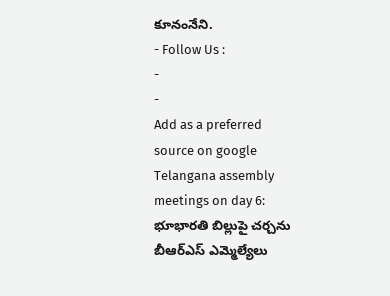కూనంనేని.
- Follow Us :
-
-
Add as a preferred
source on google
Telangana assembly meetings on day 6: భూభారతి బిల్లుపై చర్చను బీఆర్ఎస్ ఎమ్మెల్యేలు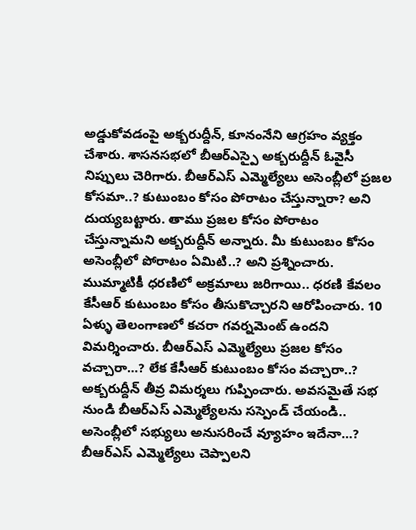అడ్డుకోవడంపై అక్బరుద్దీన్, కూనంనేని ఆగ్రహం వ్యక్తం చేశారు. శాసనసభలో బీఆర్ఎస్పై అక్బరుద్దీన్ ఓవైసీ నిప్పులు చెరిగారు. బీఆర్ఎస్ ఎమ్మెల్యేలు అసెంబ్లీలో ప్రజల కోసమా..? కుటుంబం కోసం పోరాటం చేస్తున్నారా? అని దుయ్యబట్టారు. తాము ప్రజల కోసం పోరాటం చేస్తున్నామని అక్బరుద్దీన్ అన్నారు. మీ కుటుంబం కోసం అసెంబ్లీలో పోరాటం ఏమిటి..? అని ప్రశ్నించారు. ముమ్మాటికీ ధరణిలో అక్రమాలు జరిగాయి.. ధరణి కేవలం కేసీఆర్ కుటుంబం కోసం తీసుకొచ్చారని ఆరోపించారు. 10 ఏళ్ళు తెలంగాణలో కచరా గవర్నమెంట్ ఉందని విమర్శించారు. బీఆర్ఎస్ ఎమ్మెల్యేలు ప్రజల కోసం వచ్చారా…? లేక కేసీఆర్ కుటుంబం కోసం వచ్చారా..? అక్బరుద్దీన్ తీవ్ర విమర్శలు గుప్పించారు. అవసమైతే సభ నుండి బీఆర్ఎస్ ఎమ్మెల్యేలను సస్పెండ్ చేయండి.. అసెంబ్లీలో సభ్యులు అనుసరించే వ్యూహం ఇదేనా…? బీఆర్ఎస్ ఎమ్మెల్యేలు చెప్పాలని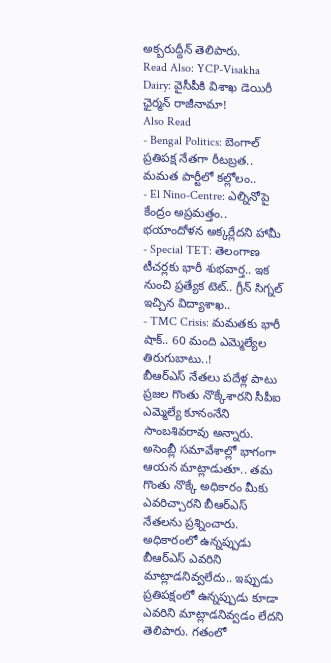అక్బరుద్దీన్ తెలిపారు.
Read Also: YCP-Visakha Dairy: వైసీపీకి విశాఖ డెయిరీ ఛైర్మన్ రాజీనామా!
Also Read
- Bengal Politics: బెంగాల్ ప్రతిపక్ష నేతగా రీటబ్రత.. మమత పార్టీలో కల్లోలం..
- El Nino-Centre: ఎల్నినోపై కేంద్రం అప్రమత్తం.. భయాందోళన అక్కర్లేదని హామీ
- Special TET: తెలంగాణ టీచర్లకు భారీ శుభవార్త.. ఇక నుంచి ప్రత్యేక టెట్.. గ్రీన్ సిగ్నల్ ఇచ్చిన విద్యాశాఖ..
- TMC Crisis: మమతకు భారీ షాక్.. 60 మంది ఎమ్మెల్యేల తిరుగుబాటు..!
బీఆర్ఎస్ నేతలు పదేళ్ల పాటు ప్రజల గొంతు నొక్కేశారని సీపీఐ ఎమ్మెల్యే కూనంనేని సాంబశివరావు అన్నారు. అసెంబ్లీ సమావేశాల్లో భాగంగా ఆయన మాట్లాడుతూ.. తమ గొంతు నొక్కే అధికారం మీకు ఎవరిచ్చారని బీఆర్ఎస్ నేతలను ప్రశ్నించారు. అధికారంలో ఉన్నప్పుడు బీఆర్ఎస్ ఎవరిని మాట్లాడనివ్వలేదు.. ఇప్పుడు ప్రతిపక్షంలో ఉన్నప్పుడు కూడా ఎవరిని మాట్లాడనివ్వడం లేదని తెలిపారు. గతంలో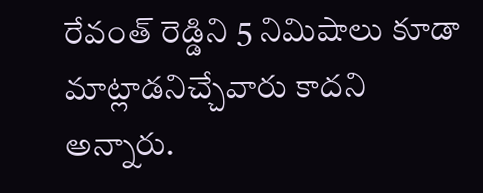రేవంత్ రెడ్డిని 5 నిమిషాలు కూడా మాట్లాడనిచ్చేవారు కాదని అన్నారు.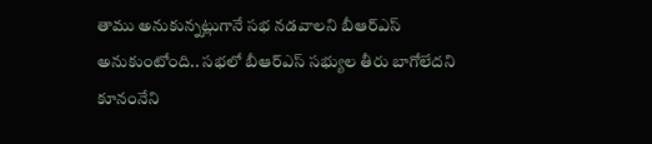తాము అనుకున్నట్లుగానే సభ నడవాలని బీఆర్ఎస్ అనుకుంటోంది.. సభలో బీఆర్ఎస్ సభ్యుల తీరు బాగోలేదని కూనంనేని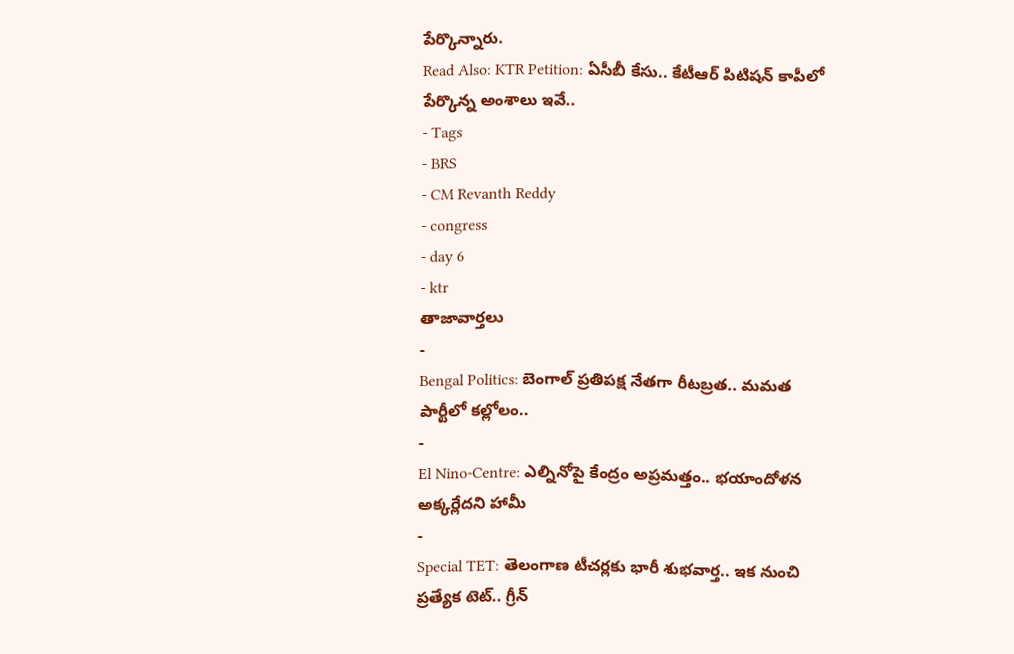పేర్కొన్నారు.
Read Also: KTR Petition: ఏసీబీ కేసు.. కేటీఆర్ పిటిషన్ కాపీలో పేర్కొన్న అంశాలు ఇవే..
- Tags
- BRS
- CM Revanth Reddy
- congress
- day 6
- ktr
తాజావార్తలు
-
Bengal Politics: బెంగాల్ ప్రతిపక్ష నేతగా రీటబ్రత.. మమత పార్టీలో కల్లోలం..
-
El Nino-Centre: ఎల్నినోపై కేంద్రం అప్రమత్తం.. భయాందోళన అక్కర్లేదని హామీ
-
Special TET: తెలంగాణ టీచర్లకు భారీ శుభవార్త.. ఇక నుంచి ప్రత్యేక టెట్.. గ్రీన్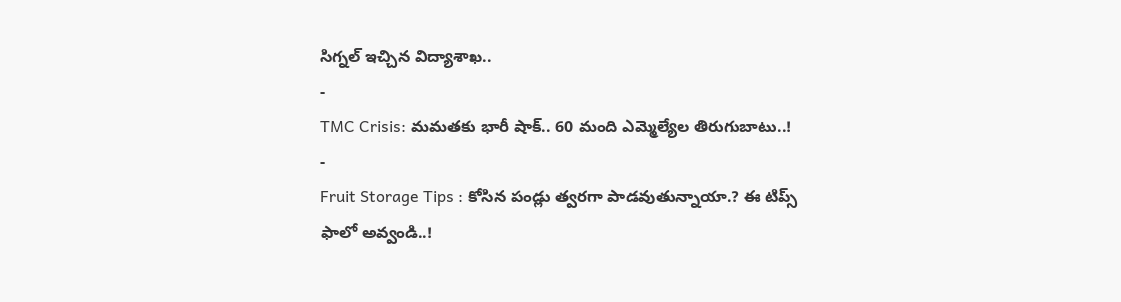సిగ్నల్ ఇచ్చిన విద్యాశాఖ..
-
TMC Crisis: మమతకు భారీ షాక్.. 60 మంది ఎమ్మెల్యేల తిరుగుబాటు..!
-
Fruit Storage Tips : కోసిన పండ్లు త్వరగా పాడవుతున్నాయా.? ఈ టిప్స్ ఫాలో అవ్వండి..!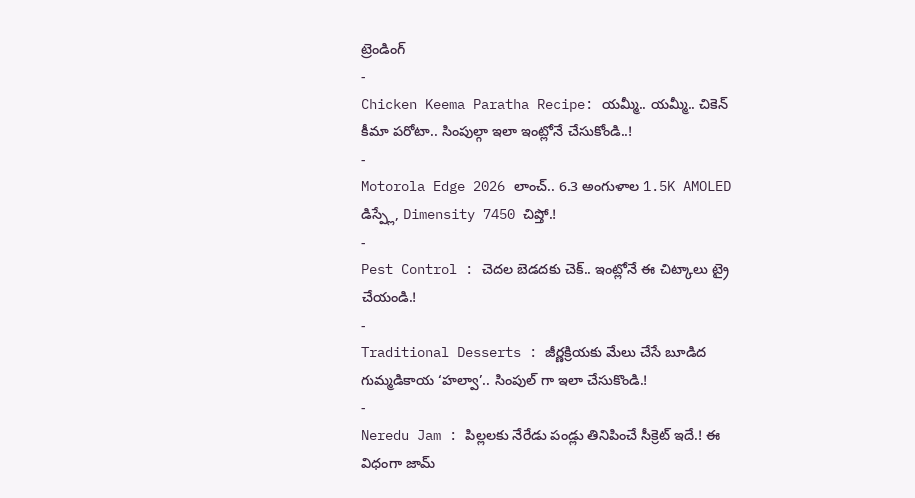ట్రెండింగ్
-
Chicken Keema Paratha Recipe: యమ్మీ.. యమ్మీ.. చికెన్ కీమా పరోటా.. సింపుల్గా ఇలా ఇంట్లోనే చేసుకోండి..!
-
Motorola Edge 2026 లాంచ్.. 6.3 అంగుళాల 1.5K AMOLED డిస్ప్లే, Dimensity 7450 చిప్తో.!
-
Pest Control : చెదల బెడదకు చెక్.. ఇంట్లోనే ఈ చిట్కాలు ట్రై చేయండి.!
-
Traditional Desserts : జీర్ణక్రియకు మేలు చేసే బూడిద గుమ్మడికాయ ‘హల్వా’.. సింపుల్ గా ఇలా చేసుకొండి.!
-
Neredu Jam : పిల్లలకు నేరేడు పండ్లు తినిపించే సీక్రెట్ ఇదే.! ఈ విధంగా జామ్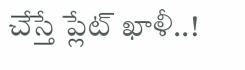చేస్తే ప్లేట్ ఖాళీ..!